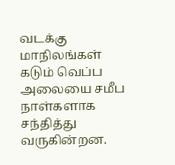வடக்கு மாநிலங்கள் கடும் வெப்ப அலையை சமீப நாள்களாக சந்தித்து வருகின்றன.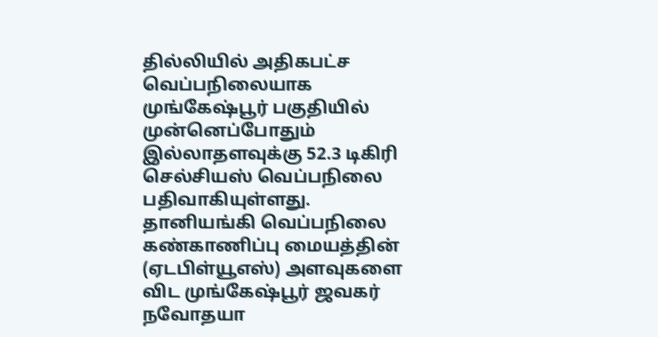தில்லியில் அதிகபட்ச வெப்பநிலையாக முங்கேஷ்பூர் பகுதியில் முன்னெப்போதும் இல்லாதளவுக்கு 52.3 டிகிரி செல்சியஸ் வெப்பநிலை பதிவாகியுள்ளது.
தானியங்கி வெப்பநிலை கண்காணிப்பு மையத்தின் (ஏடபிள்யூஎஸ்) அளவுகளை விட முங்கேஷ்பூர் ஜவகர் நவோதயா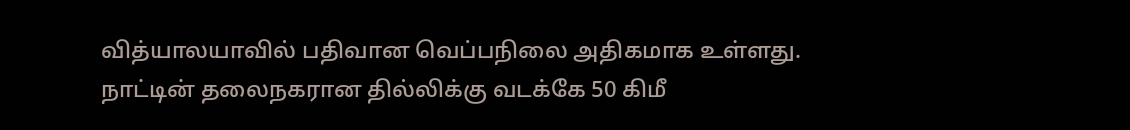வித்யாலயாவில் பதிவான வெப்பநிலை அதிகமாக உள்ளது.
நாட்டின் தலைநகரான தில்லிக்கு வடக்கே 50 கிமீ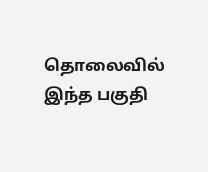தொலைவில் இந்த பகுதி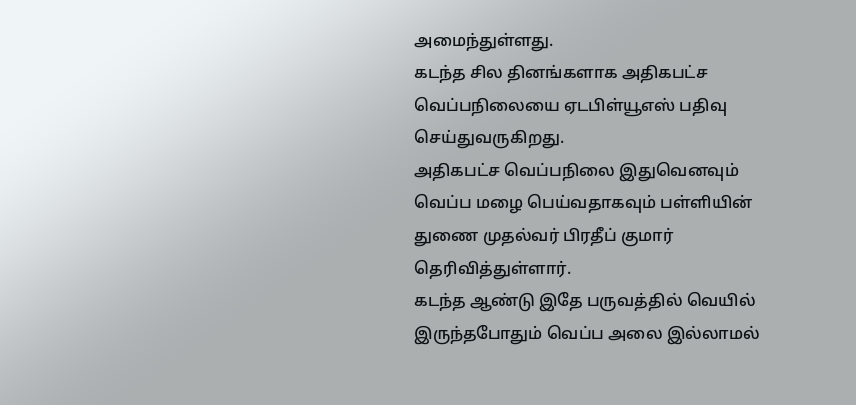அமைந்துள்ளது.
கடந்த சில தினங்களாக அதிகபட்ச வெப்பநிலையை ஏடபிள்யூஎஸ் பதிவு செய்துவருகிறது.
அதிகபட்ச வெப்பநிலை இதுவெனவும் வெப்ப மழை பெய்வதாகவும் பள்ளியின் துணை முதல்வர் பிரதீப் குமார் தெரிவித்துள்ளார்.
கடந்த ஆண்டு இதே பருவத்தில் வெயில் இருந்தபோதும் வெப்ப அலை இல்லாமல்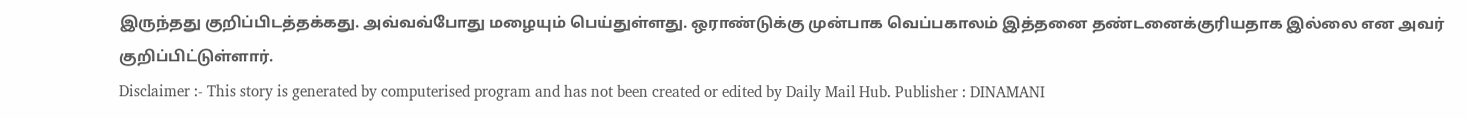இருந்தது குறிப்பிடத்தக்கது. அவ்வவ்போது மழையும் பெய்துள்ளது. ஒராண்டுக்கு முன்பாக வெப்பகாலம் இத்தனை தண்டனைக்குரியதாக இல்லை என அவர் குறிப்பிட்டுள்ளார்.
Disclaimer :- This story is generated by computerised program and has not been created or edited by Daily Mail Hub. Publisher : DINAMANI